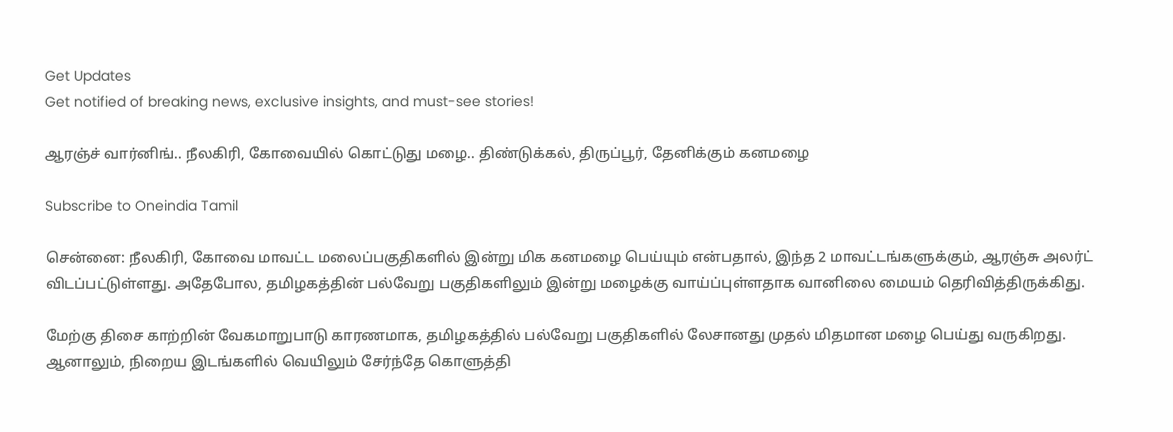Get Updates
Get notified of breaking news, exclusive insights, and must-see stories!

ஆரஞ்ச் வார்னிங்.. நீலகிரி, கோவையில் கொட்டுது மழை.. திண்டுக்கல், திருப்பூர், தேனிக்கும் கனமழை

Subscribe to Oneindia Tamil

சென்னை: நீலகிரி, கோவை மாவட்ட மலைப்பகுதிகளில் இன்று மிக கனமழை பெய்யும் என்பதால், இந்த 2 மாவட்டங்களுக்கும், ஆரஞ்சு அலர்ட் விடப்பட்டுள்ளது. அதேபோல, தமிழகத்தின் பல்வேறு பகுதிகளிலும் இன்று மழைக்கு வாய்ப்புள்ளதாக வானிலை மையம் தெரிவித்திருக்கிது.

மேற்கு திசை காற்றின் வேகமாறுபாடு காரணமாக, தமிழகத்தில் பல்வேறு பகுதிகளில் லேசானது முதல் மிதமான மழை பெய்து வருகிறது. ஆனாலும், நிறைய இடங்களில் வெயிலும் சேர்ந்தே கொளுத்தி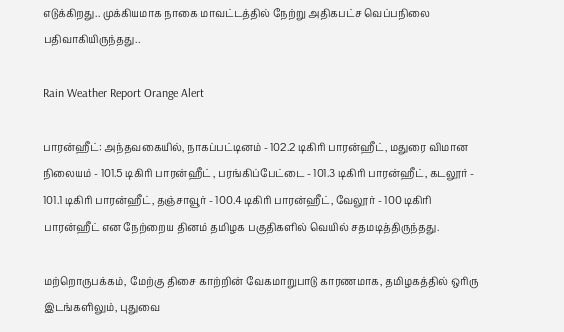எடுக்கிறது.. முக்கியமாக நாகை மாவட்டத்தில் நேற்று அதிகபட்ச வெப்பநிலை பதிவாகியிருந்தது..

Rain Weather Report Orange Alert

பாரன்ஹீட்: அந்தவகையில், நாகப்பட்டினம் - 102.2 டிகிரி பாரன்ஹீட், மதுரை விமான நிலையம் - 101.5 டிகிரி பாரன்ஹீட் , பரங்கிப்பேட்டை - 101.3 டிகிரி பாரன்ஹீட், கடலூர் - 101.1 டிகிரி பாரன்ஹீட், தஞ்சாவூர் - 100.4 டிகிரி பாரன்ஹீட், வேலூர் - 100 டிகிரி பாரன்ஹீட் என நேற்றைய தினம் தமிழக பகுதிகளில் வெயில் சதமடித்திருந்தது.

மற்றொருபக்கம், மேற்கு திசை காற்றின் வேகமாறுபாடு காரணமாக, தமிழகத்தில் ஒரிரு இடங்களிலும், புதுவை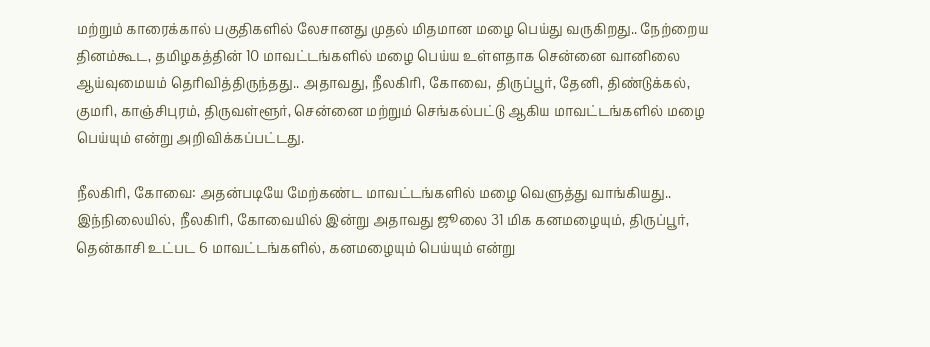மற்றும் காரைக்கால் பகுதிகளில் லேசானது முதல் மிதமான மழை பெய்து வருகிறது.. நேற்றைய தினம்கூட, தமிழகத்தின் 10 மாவட்டங்களில் மழை பெய்ய உள்ளதாக சென்னை வானிலை ஆய்வுமையம் தெரிவித்திருந்தது.. அதாவது, நீலகிரி, கோவை, திருப்பூர், தேனி, திண்டுக்கல், குமரி, காஞ்சிபுரம், திருவள்ளூர், சென்னை மற்றும் செங்கல்பட்டு ஆகிய மாவட்டங்களில் மழை பெய்யும் என்று அறிவிக்கப்பட்டது.

நீலகிரி, கோவை: அதன்படியே மேற்கண்ட மாவட்டங்களில் மழை வெளுத்து வாங்கியது.. இந்நிலையில், நீலகிரி, கோவையில் இன்று அதாவது ஜூலை 31 மிக கனமழையும், திருப்பூர், தென்காசி உட்பட 6 மாவட்டங்களில், கனமழையும் பெய்யும் என்று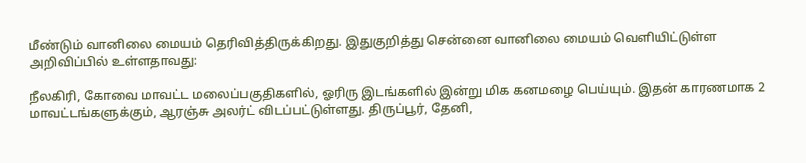மீண்டும் வானிலை மையம் தெரிவித்திருக்கிறது. இதுகுறித்து சென்னை வானிலை மையம் வெளியிட்டுள்ள அறிவிப்பில் உள்ளதாவது:

நீலகிரி, கோவை மாவட்ட மலைப்பகுதிகளில், ஓரிரு இடங்களில் இன்று மிக கனமழை பெய்யும். இதன் காரணமாக 2 மாவட்டங்களுக்கும், ஆரஞ்சு அலர்ட் விடப்பட்டுள்ளது. திருப்பூர், தேனி,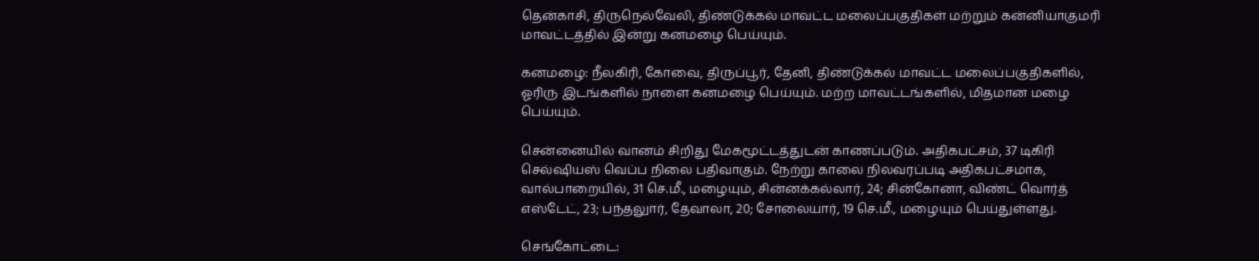தென்காசி, திருநெல்வேலி, திண்டுக்கல் மாவட்ட மலைப்பகுதிகள் மற்றும் கன்னியாகுமரி மாவட்டத்தில் இன்று கனமழை பெய்யும்.

கனமழை: நீலகிரி, கோவை, திருப்பூர், தேனி, திண்டுக்கல் மாவட்ட மலைப்பகுதிகளில், ஓரிரு இடங்களில் நாளை கனமழை பெய்யும். மற்ற மாவட்டங்களில், மிதமான மழை பெய்யும்.

சென்னையில் வானம் சிறிது மேகமூட்டத்துடன் காணப்படும். அதிகபட்சம், 37 டிகிரி செல்ஷியஸ் வெப்ப நிலை பதிவாகும். நேற்று காலை நிலவரப்படி அதிகபட்சமாக, வால்பாறையில், 31 செ.மீ., மழையும், சின்னக்கல்லார், 24; சின்கோனா, விண்ட் வொர்த் எஸ்டேட், 23; பந்தலுார், தேவாலா, 20; சோலையார், 19 செ.மீ., மழையும் பெய்துள்ளது.

செங்கோட்டை: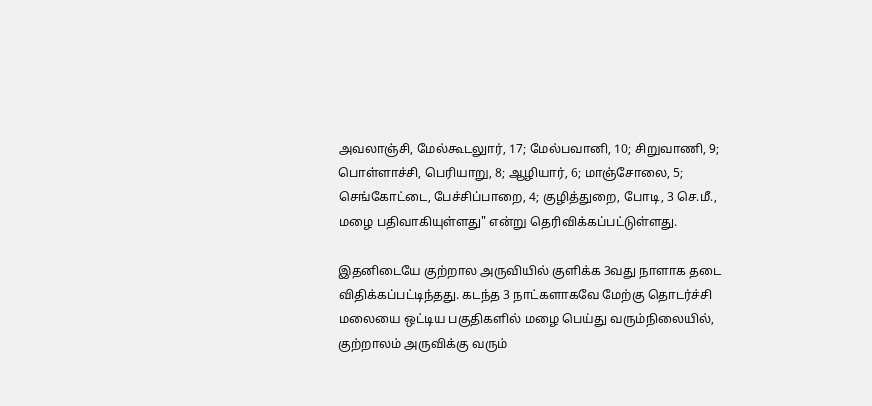அவலாஞ்சி, மேல்கூடலுார், 17; மேல்பவானி, 10; சிறுவாணி, 9; பொள்ளாச்சி, பெரியாறு, 8; ஆழியார், 6; மாஞ்சோலை, 5; செங்கோட்டை, பேச்சிப்பாறை, 4; குழித்துறை, போடி, 3 செ.மீ., மழை பதிவாகியுள்ளது" என்று தெரிவிக்கப்பட்டுள்ளது.

இதனிடையே குற்றால அருவியில் குளிக்க 3வது நாளாக தடை விதிக்கப்பட்டிந்தது. கடந்த 3 நாட்களாகவே மேற்கு தொடர்ச்சி மலையை ஒட்டிய பகுதிகளில் மழை பெய்து வரும்நிலையில், குற்றாலம் அருவிக்கு வரும்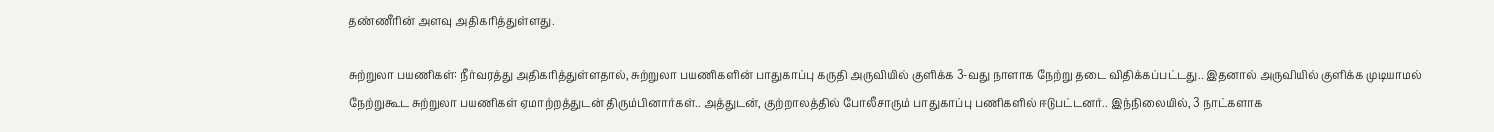தண்ணீரின் அளவு அதிகரித்துள்ளது.

சுற்றுலா பயணிகள்: நீர்வரத்து அதிகரித்துள்ளதால், சுற்றுலா பயணிகளின் பாதுகாப்பு கருதி அருவியில் குளிக்க 3-வது நாளாக நேற்று தடை விதிக்கப்பட்டது.. இதனால் அருவியில் குளிக்க முடியாமல் நேற்றுகூட சுற்றுலா பயணிகள் ஏமாற்றத்துடன் திரும்பினார்கள்.. அத்துடன், குற்றாலத்தில் போலீசாரும் பாதுகாப்பு பணிகளில் ஈடுபட்டனர்.. இந்நிலையில், 3 நாட்களாக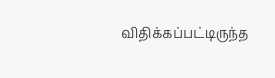விதிக்கப்பட்டிருந்த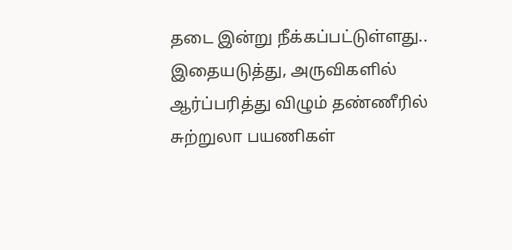தடை இன்று நீக்கப்பட்டுள்ளது.. இதையடுத்து, அருவிகளில் ஆர்ப்பரித்து விழும் தண்ணீரில் சுற்றுலா பயணிகள்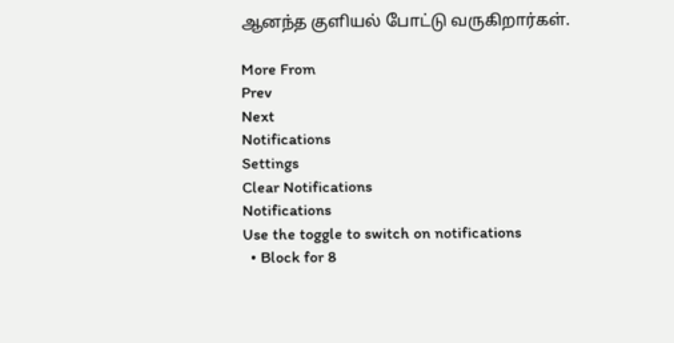ஆனந்த குளியல் போட்டு வருகிறார்கள்.

More From
Prev
Next
Notifications
Settings
Clear Notifications
Notifications
Use the toggle to switch on notifications
  • Block for 8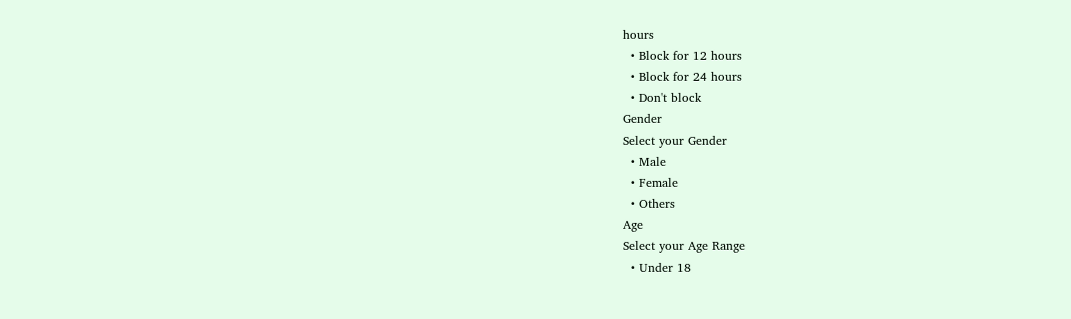hours
  • Block for 12 hours
  • Block for 24 hours
  • Don't block
Gender
Select your Gender
  • Male
  • Female
  • Others
Age
Select your Age Range
  • Under 18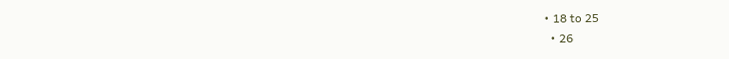• 18 to 25
  • 26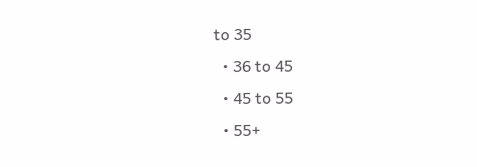to 35
  • 36 to 45
  • 45 to 55
  • 55+